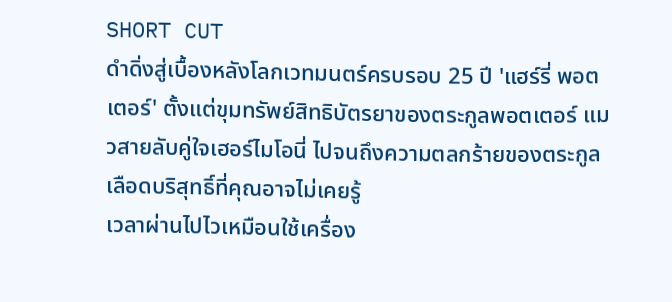SHORT CUT
ดำดิ่งสู่เบื้องหลังโลกเวทมนตร์ครบรอบ 25 ปี 'แฮร์รี่ พอตเตอร์' ตั้งแต่ขุมทรัพย์สิทธิบัตรยาของตระกูลพอตเตอร์ แมวสายลับคู่ใจเฮอร์ไมโอนี่ ไปจนถึงความตลกร้ายของตระกูลเลือดบริสุทธิ์ที่คุณอาจไม่เคยรู้
เวลาผ่านไปไวเหมือนใช้เครื่อง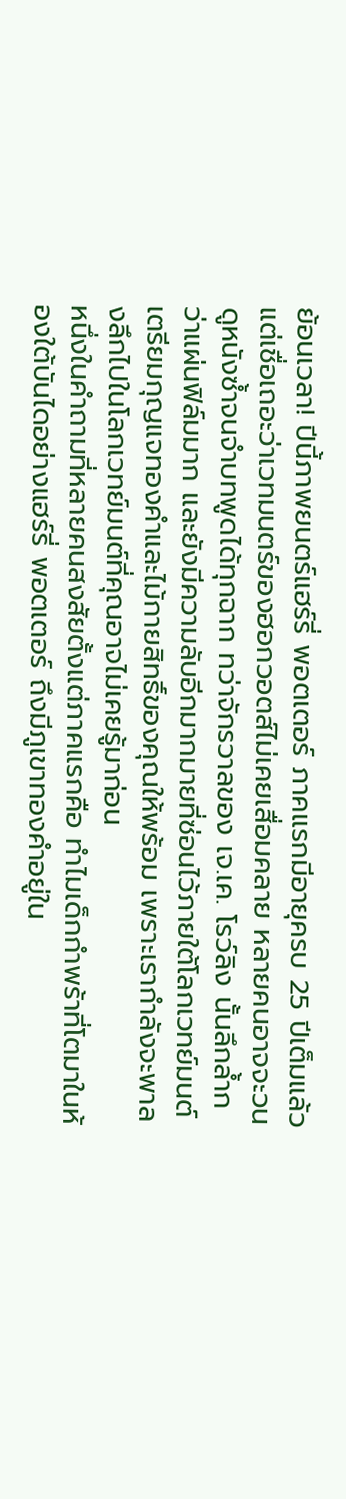ย้อนเวลา! ปีนี้ภาพยนตร์แฮร์รี่ พอตเตอร์ ภาคแรกมีอายุครบ 25 ปีเต็มแล้ว แต่เชื่อเถอะว่าเวทมนตร์ของฮอกวอตส์ไม่เคยเสื่อมคลาย หลายคนอาจจะวนดูหนังซ้ำจนจำบทพูดได้ทุกฉาก ทว่าจักรวาลของ เจ.เค. โรว์ลิง นั้นลึกล้ำกว่าแผ่นฟิล์มมาก และยังมีความลับอีกมากมายที่ซ่อนไว้ภายใต้โลกเวทย์มนต์
เตรียมกุญแจทองคำและไม้กายสิทธิ์ของคุณให้พร้อม เพราะเรากำลังจะพาลงลึกไปในโลกเวทย์มนต์ที่คุณอาจไม่เคยรู้มาก่อน
หนึ่งในคำถามที่หลายคนสงสัยตั้งแต่ภาคแรกคือ ทำไมเด็กกำพร้าที่โตมาในห้องใต้บันไดอย่างแฮร์รี่ พอตเตอร์ ถึงมีภูเขาทองคำอยู่ใน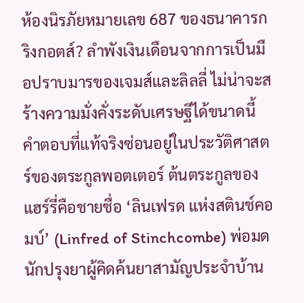ห้องนิรภัยหมายเลข 687 ของธนาคารกริงกอตส์? ลำพังเงินเดือนจากการเป็นมือปราบมารของเจมส์และลิลลี่ ไม่น่าจะสร้างความมั่งคั่งระดับเศรษฐีได้ขนาดนี้
คำตอบที่แท้จริงซ่อนอยู่ในประวัติศาสตร์ของตระกูลพอตเตอร์ ต้นตระกูลของแฮร์รี่คือชายชื่อ ‘ลินเฟรด แห่งสตินช์คอมบ์’ (Linfred of Stinchcombe) พ่อมดนักปรุงยาผู้คิดค้นยาสามัญประจำบ้าน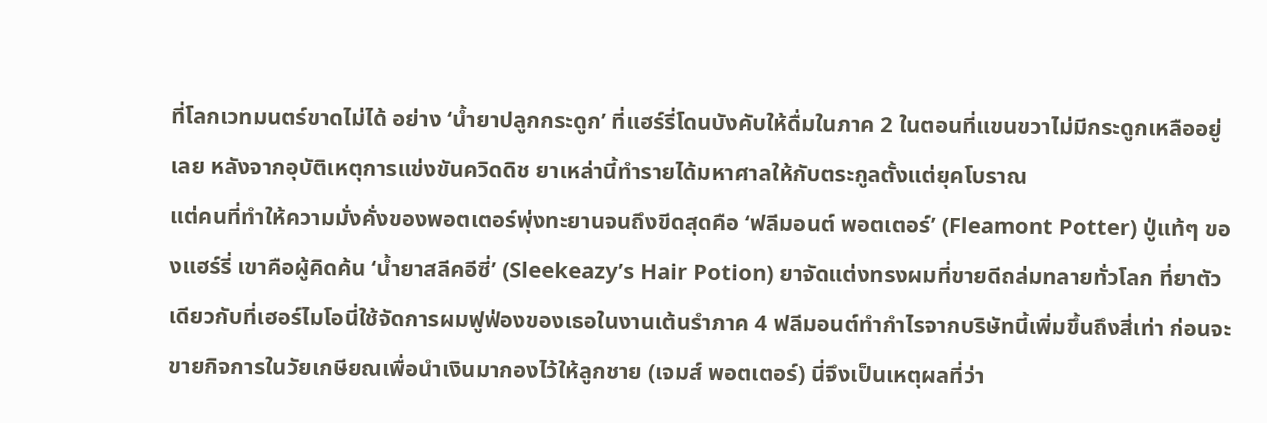ที่โลกเวทมนตร์ขาดไม่ได้ อย่าง ‘น้ำยาปลูกกระดูก’ ที่แฮร์รี่โดนบังคับให้ดื่มในภาค 2 ในตอนที่แขนขวาไม่มีกระดูกเหลืออยู่เลย หลังจากอุบัติเหตุการแข่งขันควิดดิช ยาเหล่านี้ทำรายได้มหาศาลให้กับตระกูลตั้งแต่ยุคโบราณ
แต่คนที่ทำให้ความมั่งคั่งของพอตเตอร์พุ่งทะยานจนถึงขีดสุดคือ ‘ฟลีมอนต์ พอตเตอร์’ (Fleamont Potter) ปู่แท้ๆ ของแฮร์รี่ เขาคือผู้คิดค้น ‘น้ำยาสลีคอีซี่’ (Sleekeazy’s Hair Potion) ยาจัดแต่งทรงผมที่ขายดีถล่มทลายทั่วโลก ที่ยาตัวเดียวกับที่เฮอร์ไมโอนี่ใช้จัดการผมฟูฟ่องของเธอในงานเต้นรำภาค 4 ฟลีมอนต์ทำกำไรจากบริษัทนี้เพิ่มขึ้นถึงสี่เท่า ก่อนจะขายกิจการในวัยเกษียณเพื่อนำเงินมากองไว้ให้ลูกชาย (เจมส์ พอตเตอร์) นี่จึงเป็นเหตุผลที่ว่า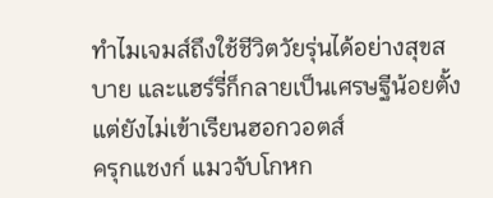ทำไมเจมส์ถึงใช้ชีวิตวัยรุ่นได้อย่างสุขสบาย และแฮร์รี่ก็กลายเป็นเศรษฐีน้อยตั้งแต่ยังไม่เข้าเรียนฮอกวอตส์
ครุกแชงก์ แมวจับโกหก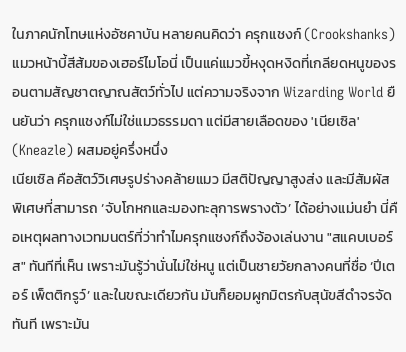ในภาคนักโทษแห่งอัซคาบัน หลายคนคิดว่า ครุกแชงก์ (Crookshanks) แมวหน้าบี้สีส้มของเฮอร์ไมโอนี่ เป็นแค่แมวขี้หงุดหงิดที่เกลียดหนูของรอนตามสัญชาตญาณสัตว์ทั่วไป แต่ความจริงจาก Wizarding World ยืนยันว่า ครุกแชงก์ไม่ใช่แมวธรรมดา แต่มีสายเลือดของ 'เนียเซิล' (Kneazle) ผสมอยู่ครึ่งหนึ่ง
เนียเซิล คือสัตว์วิเศษรูปร่างคล้ายแมว มีสติปัญญาสูงส่ง และมีสัมผัสพิเศษที่สามารถ ‘จับโกหกและมองทะลุการพรางตัว’ ได้อย่างแม่นยำ นี่คือเหตุผลทางเวทมนตร์ที่ว่าทำไมครุกแชงก์ถึงจ้องเล่นงาน "สแคบเบอร์ส" ทันทีที่เห็น เพราะมันรู้ว่านั่นไม่ใช่หนู แต่เป็นชายวัยกลางคนที่ชื่อ ‘ปีเตอร์ เพ็ตติกรูว์’ และในขณะเดียวกัน มันก็ยอมผูกมิตรกับสุนัขสีดำจรจัดทันที เพราะมัน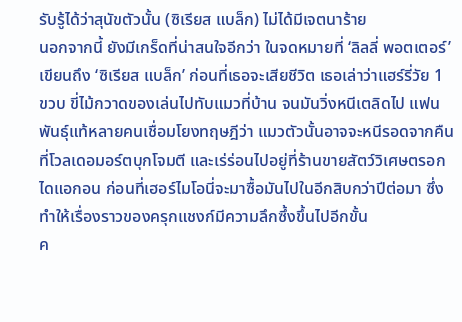รับรู้ได้ว่าสุนัขตัวนั้น (ซิเรียส แบล็ก) ไม่ได้มีเจตนาร้าย
นอกจากนี้ ยังมีเกร็ดที่น่าสนใจอีกว่า ในจดหมายที่ ‘ลิลลี่ พอตเตอร์’ เขียนถึง ‘ซิเรียส แบล็ก’ ก่อนที่เธอจะเสียชีวิต เธอเล่าว่าแฮร์รี่วัย 1 ขวบ ขี่ไม้กวาดของเล่นไปทับแมวที่บ้าน จนมันวิ่งหนีเตลิดไป แฟนพันธุ์แท้หลายคนเชื่อมโยงทฤษฎีว่า แมวตัวนั้นอาจจะหนีรอดจากคืนที่โวลเดอมอร์ตบุกโจมตี และเร่ร่อนไปอยู่ที่ร้านขายสัตว์วิเศษตรอกไดแอกอน ก่อนที่เฮอร์ไมโอนี่จะมาซื้อมันไปในอีกสิบกว่าปีต่อมา ซึ่งทำให้เรื่องราวของครุกแชงก์มีความลึกซึ้งขึ้นไปอีกขั้น
ค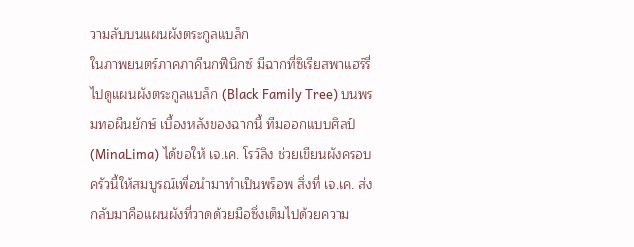วามลับบนแผนผังตระกูลแบล็ก
ในภาพยนตร์ภาคภาคีนกฟีนิกซ์ มีฉากที่ซิเรียสพาแฮร์รี่ไปดูแผนผังตระกูลแบล็ก (Black Family Tree) บนพรมทอผืนยักษ์ เบื้องหลังของฉากนี้ ทีมออกแบบศิลป์ (MinaLima) ได้ขอให้ เจ.เค. โรว์ลิง ช่วยเขียนผังครอบครัวนี้ให้สมบูรณ์เพื่อนำมาทำเป็นพร็อพ สิ่งที่ เจ.เค. ส่งกลับมาคือแผนผังที่วาดด้วยมือซึ่งเต็มไปด้วยความ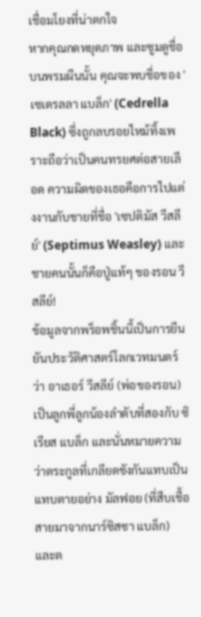เชื่อมโยงที่น่าตกใจ
หากคุณกดหยุดภาพ และซูมดูชื่อบนพรมผืนนั้น คุณจะพบชื่อของ 'เซเดรลลา แบล็ก' (Cedrella Black) ซึ่งถูกลบรอยไหม้ทิ้งเพราะถือว่าเป็นคนทรยศต่อสายเลือด ความผิดของเธอคือการไปแต่งงานกับชายที่ชื่อ 'เซปติมัส วีสลีย์' (Septimus Weasley) และชายคนนั้นก็คือปู่แท้ๆ ของรอน วีสลีย์!
ข้อมูลจากพร็อพชิ้นนี้เป็นการยืนยันประวัติศาสตร์โลกเวทมนตร์ว่า อาเธอร์ วีสลีย์ (พ่อของรอน) เป็นลูกพี่ลูกน้องลำดับที่สองกับ ซิเรียส แบล็ก และนั่นหมายความว่าตระกูลที่เกลียดชังกันแทบเป็นแทบตายอย่าง มัลฟอย (ที่สืบเชื้อสายมาจากนาร์ซิสซา แบล็ก) และต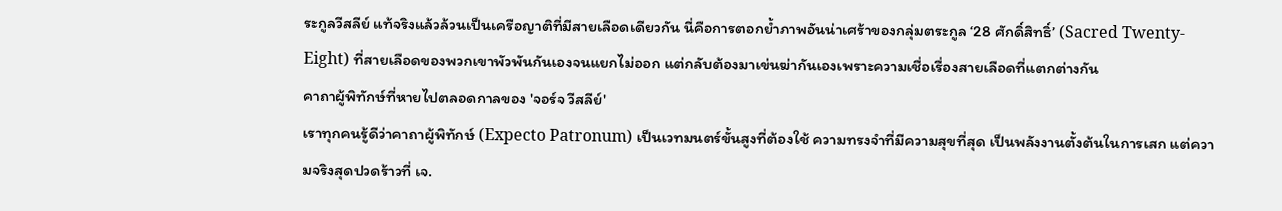ระกูลวีสลีย์ แท้จริงแล้วล้วนเป็นเครือญาติที่มีสายเลือดเดียวกัน นี่คือการตอกย้ำภาพอันน่าเศร้าของกลุ่มตระกูล ‘28 ศักดิ์สิทธิ์’ (Sacred Twenty-Eight) ที่สายเลือดของพวกเขาพัวพันกันเองจนแยกไม่ออก แต่กลับต้องมาเข่นฆ่ากันเองเพราะความเชื่อเรื่องสายเลือดที่แตกต่างกัน
คาถาผู้พิทักษ์ที่หายไปตลอดกาลของ 'จอร์จ วีสลีย์'
เราทุกคนรู้ดีว่าคาถาผู้พิทักษ์ (Expecto Patronum) เป็นเวทมนตร์ขั้นสูงที่ต้องใช้ ความทรงจำที่มีความสุขที่สุด เป็นพลังงานตั้งต้นในการเสก แต่ความจริงสุดปวดร้าวที่ เจ.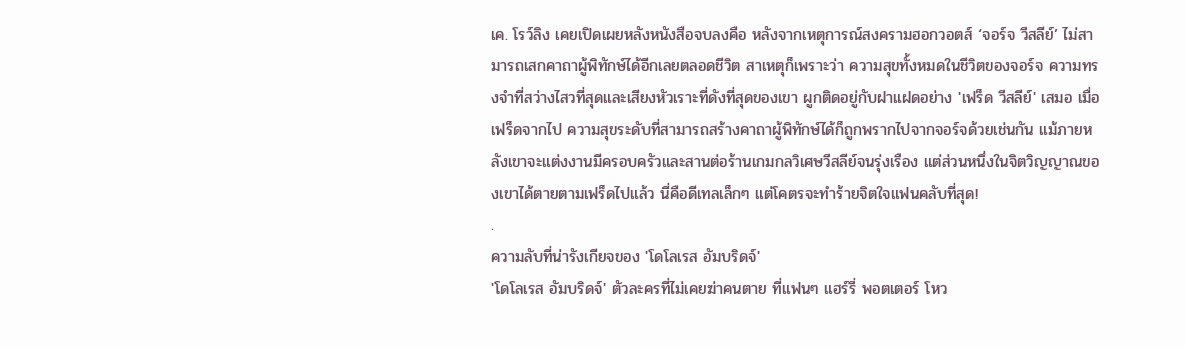เค. โรว์ลิง เคยเปิดเผยหลังหนังสือจบลงคือ หลังจากเหตุการณ์สงครามฮอกวอตส์ ‘จอร์จ วีสลีย์’ ไม่สามารถเสกคาถาผู้พิทักษ์ได้อีกเลยตลอดชีวิต สาเหตุก็เพราะว่า ความสุขทั้งหมดในชีวิตของจอร์จ ความทรงจำที่สว่างไสวที่สุดและเสียงหัวเราะที่ดังที่สุดของเขา ผูกติดอยู่กับฝาแฝดอย่าง 'เฟร็ด วีสลีย์' เสมอ เมื่อเฟร็ดจากไป ความสุขระดับที่สามารถสร้างคาถาผู้พิทักษ์ได้ก็ถูกพรากไปจากจอร์จด้วยเช่นกัน แม้ภายหลังเขาจะแต่งงานมีครอบครัวและสานต่อร้านเกมกลวิเศษวีสลีย์จนรุ่งเรือง แต่ส่วนหนึ่งในจิตวิญญาณของเขาได้ตายตามเฟร็ดไปแล้ว นี่คือดีเทลเล็กๆ แต่โคตรจะทำร้ายจิตใจแฟนคลับที่สุด!
.
ความลับที่น่ารังเกียจของ 'โดโลเรส อัมบริดจ์'
'โดโลเรส อัมบริดจ์' ตัวละครที่ไม่เคยฆ่าคนตาย ที่แฟนๆ แฮร์รี่ พอตเตอร์ โหว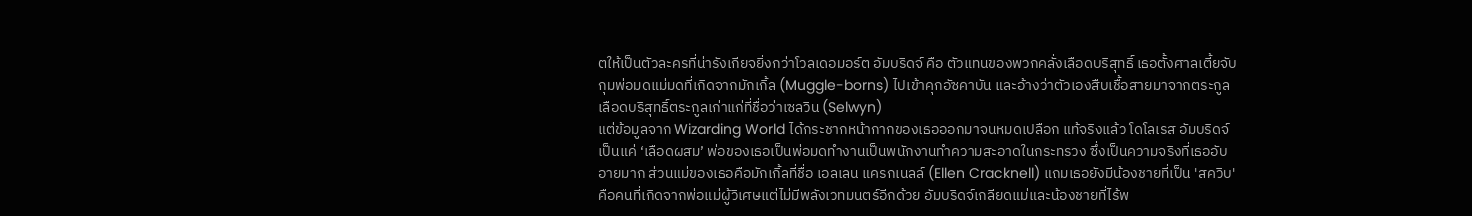ตให้เป็นตัวละครที่น่ารังเกียจยิ่งกว่าโวลเดอมอร์ต อัมบริดจ์ คือ ตัวแทนของพวกคลั่งเลือดบริสุทธิ์ เธอตั้งศาลเตี้ยจับกุมพ่อมดแม่มดที่เกิดจากมักเกิ้ล (Muggle-borns) ไปเข้าคุกอัซคาบัน และอ้างว่าตัวเองสืบเชื้อสายมาจากตระกูลเลือดบริสุทธิ์ตระกูลเก่าแก่ที่ชื่อว่าเซลวิน (Selwyn)
แต่ข้อมูลจาก Wizarding World ได้กระชากหน้ากากของเธอออกมาจนหมดเปลือก แท้จริงแล้ว โดโลเรส อัมบริดจ์ เป็นแค่ ‘เลือดผสม’ พ่อของเธอเป็นพ่อมดทำงานเป็นพนักงานทำความสะอาดในกระทรวง ซึ่งเป็นความจริงที่เธออับอายมาก ส่วนแม่ของเธอคือมักเกิ้ลที่ชื่อ เอลเลน แครกเนลล์ (Ellen Cracknell) แถมเธอยังมีน้องชายที่เป็น 'สควิบ' คือคนที่เกิดจากพ่อแม่ผู้วิเศษแต่ไม่มีพลังเวทมนตร์อีกด้วย อัมบริดจ์เกลียดแม่และน้องชายที่ไร้พ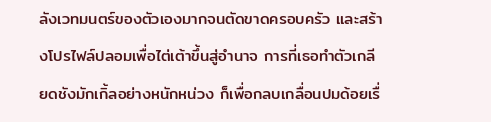ลังเวทมนตร์ของตัวเองมากจนตัดขาดครอบครัว และสร้างโปรไฟล์ปลอมเพื่อไต่เต้าขึ้นสู่อำนาจ การที่เธอทำตัวเกลียดชังมักเกิ้ลอย่างหนักหน่วง ก็เพื่อกลบเกลื่อนปมด้อยเรื่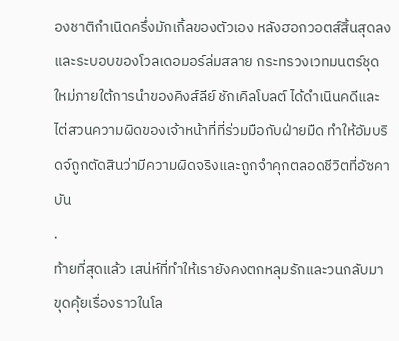องชาติกำเนิดครึ่งมักเกิ้ลของตัวเอง หลังฮอกวอตส์สิ้นสุดลงและระบอบของโวลเดอมอร์ล่มสลาย กระทรวงเวทมนตร์ชุดใหม่ภายใต้การนำของคิงส์ลีย์ ชักเคิลโบลต์ ได้ดำเนินคดีและไต่สวนความผิดของเจ้าหน้าที่ที่ร่วมมือกับฝ่ายมืด ทำให้อัมบริดจ์ถูกตัดสินว่ามีความผิดจริงและถูกจำคุกตลอดชีวิตที่อัซคาบัน
.
ท้ายที่สุดแล้ว เสน่ห์ที่ทำให้เรายังคงตกหลุมรักและวนกลับมาขุดคุ้ยเรื่องราวในโล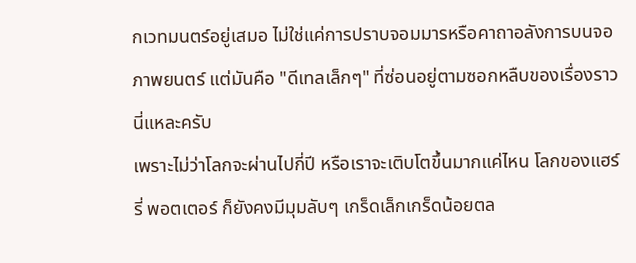กเวทมนตร์อยู่เสมอ ไม่ใช่แค่การปราบจอมมารหรือคาถาอลังการบนจอภาพยนตร์ แต่มันคือ "ดีเทลเล็กๆ" ที่ซ่อนอยู่ตามซอกหลืบของเรื่องราวนี่แหละครับ
เพราะไม่ว่าโลกจะผ่านไปกี่ปี หรือเราจะเติบโตขึ้นมากแค่ไหน โลกของแฮร์รี่ พอตเตอร์ ก็ยังคงมีมุมลับๆ เกร็ดเล็กเกร็ดน้อยตล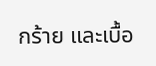กร้าย และเบื้อ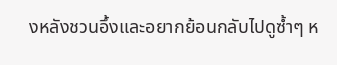งหลังชวนอึ้งและอยากย้อนกลับไปดูซ้ำๆ ห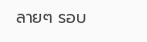ลายๆ รอบ